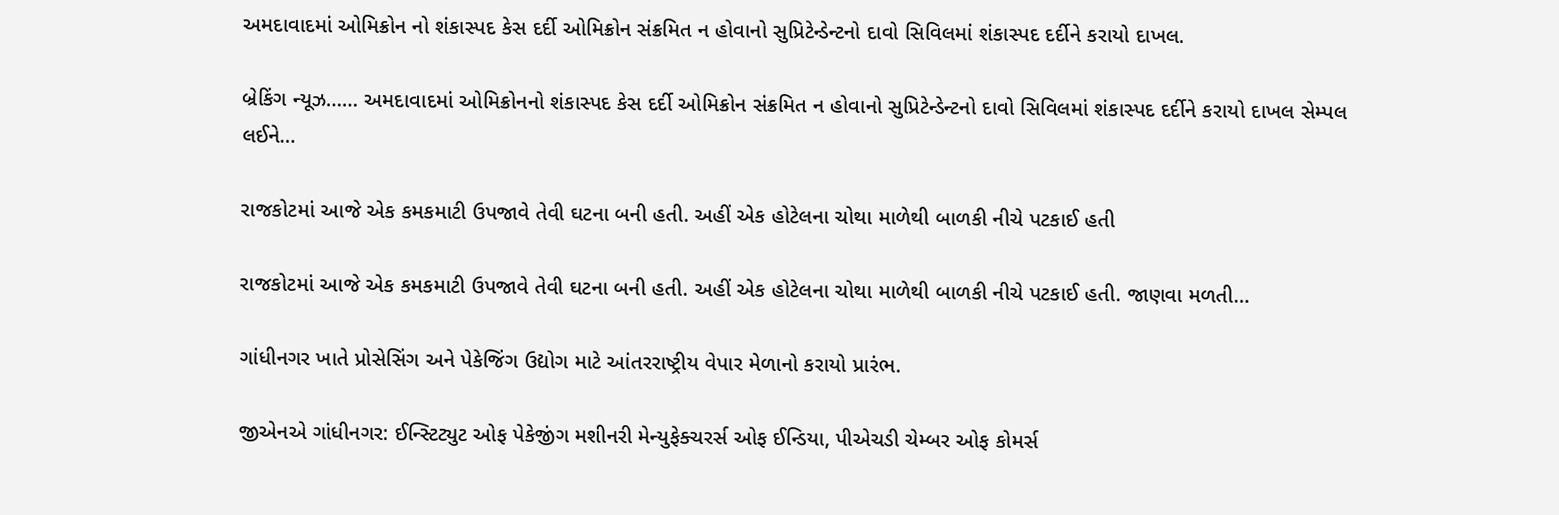અમદાવાદમાં ઓમિક્રોન નો શંકાસ્પદ કેસ દર્દી ઓમિક્રોન સંક્રમિત ન હોવાનો સુપ્રિટેન્ડેન્ટનો દાવો સિવિલમાં શંકાસ્પદ દર્દીને કરાયો દાખલ.

બ્રેકિંગ ન્યૂઝ…… અમદાવાદમાં ઓમિક્રોનનો શંકાસ્પદ કેસ દર્દી ઓમિક્રોન સંક્રમિત ન હોવાનો સુપ્રિટેન્ડેન્ટનો દાવો સિવિલમાં શંકાસ્પદ દર્દીને કરાયો દાખલ સેમ્પલ લઈને…

રાજકોટમાં આજે એક કમકમાટી ઉપજાવે તેવી ઘટના બની હતી. અહીં એક હોટેલના ચોથા માળેથી બાળકી નીચે પટકાઈ હતી

રાજકોટમાં આજે એક કમકમાટી ઉપજાવે તેવી ઘટના બની હતી. અહીં એક હોટેલના ચોથા માળેથી બાળકી નીચે પટકાઈ હતી. જાણવા મળતી…

ગાંધીનગર ખાતે પ્રોસેસિંગ અને પેકેજિંગ ઉદ્યોગ માટે આંતરરાષ્ટ્રીય વેપાર મેળાનો કરાયો પ્રારંભ.

જીએનએ ગાંધીનગર: ઈન્સ્ટિટ્યુટ ઓફ પેકેજીંગ મશીનરી મેન્યુફેક્ચરર્સ ઓફ ઈન્ડિયા, પીએચડી ચેમ્બર ઓફ કોમર્સ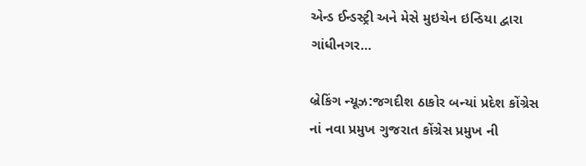એન્ડ ઈન્ડસ્ટ્રી અને મેસે મુઇચેન ઇન્ડિયા દ્વારા ગાંધીનગર…

બ્રેકિંગ ન્યૂઝ:જગદીશ ઠાકોર બન્યાં પ્રદેશ કોંગ્રેસ નાં નવા પ્રમુખ ગુજરાત કોંગ્રેસ પ્રમુખ ની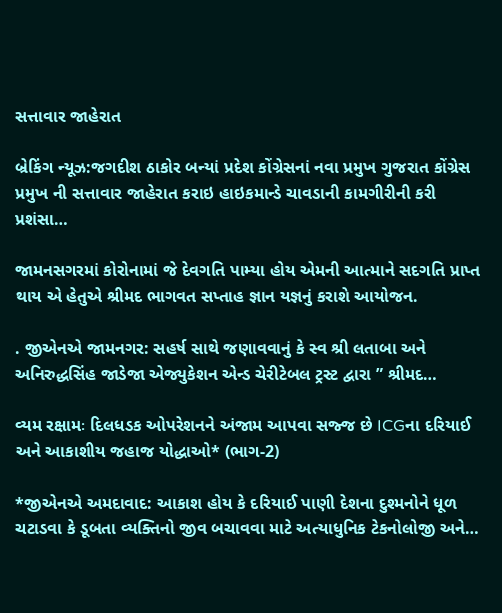સત્તાવાર જાહેરાત

બ્રેકિંગ ન્યૂઝ:જગદીશ ઠાકોર બન્યાં પ્રદેશ કોંગ્રેસનાં નવા પ્રમુખ ગુજરાત કોંગ્રેસ પ્રમુખ ની સત્તાવાર જાહેરાત કરાઇ હાઇકમાન્ડે ચાવડાની કામગીરીની કરી પ્રશંસા…

જામનસગરમાં કોરોનામાં જે દેવગતિ પામ્યા હોય એમની આત્માને સદગતિ પ્રાપ્ત થાય એ હેતુએ શ્રીમદ ભાગવત સપ્તાહ જ્ઞાન યજ્ઞનું કરાશે આયોજન.

. જીએનએ જામનગર: સહર્ષ સાથે જણાવવાનું કે સ્વ શ્રી લતાબા અને અનિરુદ્ધસિંહ જાડેજા એજ્યુકેશન એન્ડ ચેરીટેબલ ટ્રસ્ટ દ્વારા ” શ્રીમદ…

વ્યમ રક્ષામઃ દિલધડક ઓપરેશનને અંજામ આપવા સજ્જ છે ICGના દરિયાઈ અને આકાશીય જહાજ યોદ્ધાઓ* (ભાગ-2)

*જીએનએ અમદાવાદ: આકાશ હોય કે દરિયાઈ પાણી દેશના દુશ્મનોને ધૂળ ચટાડવા કે ડૂબતા વ્યક્તિનો જીવ બચાવવા માટે અત્યાધુનિક ટેકનોલોજી અને…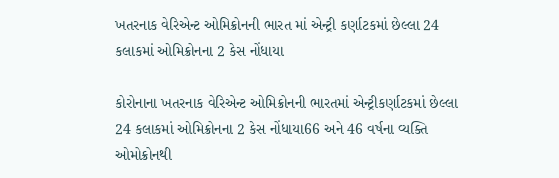ખતરનાક વેરિએન્ટ ઓમિક્રોનની ભારત માં એન્ટ્રી કર્ણાટકમાં છેલ્લા 24 કલાકમાં ઓમિક્રોનના 2 કેસ નોંધાયા

કોરોનાના ખતરનાક વેરિએન્ટ ઓમિક્રોનની ભારતમાં એન્ટ્રીકર્ણાટકમાં છેલ્લા 24 કલાકમાં ઓમિક્રોનના 2 કેસ નોંધાયા66 અને 46 વર્ષના વ્યક્તિ ઓમોક્રોનથી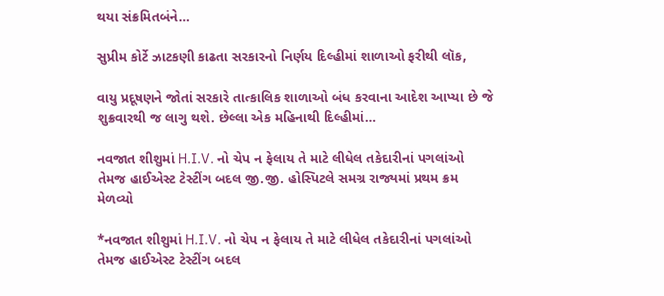થયા સંક્રમિતબંને…

સુપ્રીમ કોર્ટે ઝાટકણી કાઢતા સરકારનો નિર્ણય દિલ્હીમાં શાળાઓ ફરીથી લૉક,

વાયુ પ્રદૂષણને જોતાં સરકારે તાત્કાલિક શાળાઓ બંધ કરવાના આદેશ આપ્યા છે જે શુક્રવારથી જ લાગુ થશે. છેલ્લા એક મહિનાથી દિલ્હીમાં…

નવજાત શીશુમાં H.I.V. નો ચેપ ન ફેલાય તે માટે લીધેલ તકેદારીનાં પગલાંઓ તેમજ હાઈએસ્ટ ટેસ્ટીંગ બદલ જી.જી. હોસ્પિટલે સમગ્ર રાજ્યમાં પ્રથમ ક્રમ મેળવ્યો

*નવજાત શીશુમાં H.I.V. નો ચેપ ન ફેલાય તે માટે લીધેલ તકેદારીનાં પગલાંઓ તેમજ હાઈએસ્ટ ટેસ્ટીંગ બદલ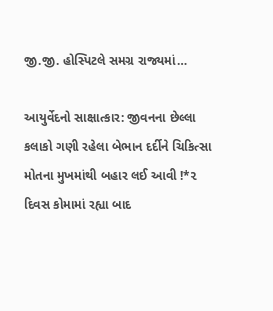જી.જી. હોસ્પિટલે સમગ્ર રાજ્યમાં…

આયુર્વેદનો સાક્ષાત્કાર: જીવનના છેલ્લા કલાકો ગણી રહેલા બેભાન દર્દીને ચિકિત્સા મોતના મુખમાંથી બહાર લઈ આવી !*૨ દિવસ કોમામાં રહ્યા બાદ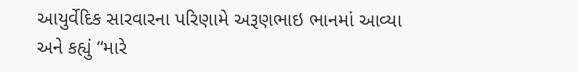આયુર્વેદિક સારવારના પરિણામે અરૂણભાઇ ભાનમાં આવ્યા અને કહ્યું “મારે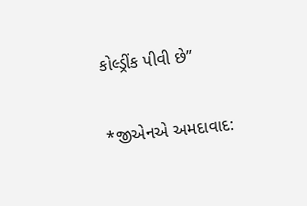કોલ્ડ્રીંક પીવી છે”

*જીએનએ અમદાવાદ: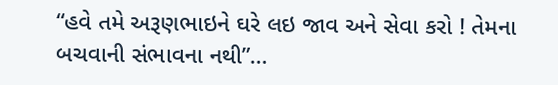“હવે તમે અરૂણભાઇને ઘરે લઇ જાવ અને સેવા કરો ! તેમના બચવાની સંભાવના નથી”…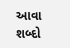આવા શબ્દો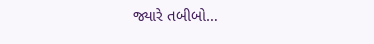જ્યારે તબીબો…